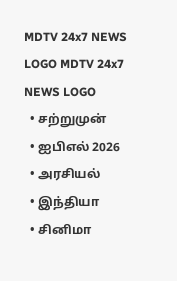MDTV 24x7 NEWS LOGO MDTV 24x7 NEWS LOGO
  • சற்றுமுன்
  • ஐபிஎல் 2026
  • அரசியல்
  • இந்தியா
  • சினிமா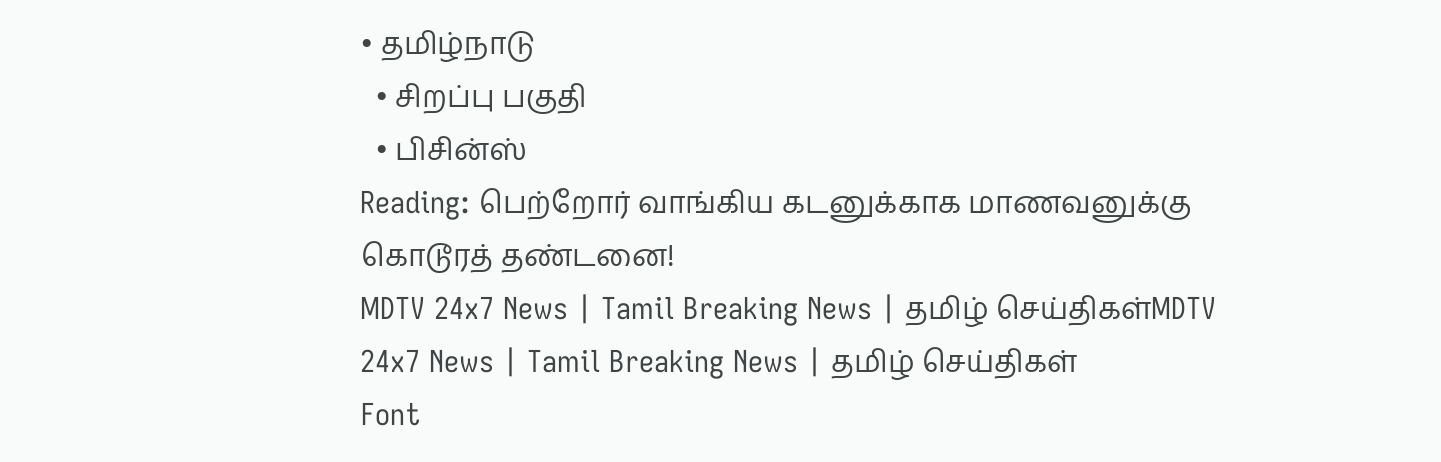• தமிழ்நாடு
  • சிறப்பு பகுதி
  • பிசின்ஸ்
Reading: பெற்றோர் வாங்கிய கடனுக்காக மாணவனுக்கு கொடூரத் தண்டனை!
MDTV 24x7 News | Tamil Breaking News | தமிழ் செய்திகள்MDTV 24x7 News | Tamil Breaking News | தமிழ் செய்திகள்
Font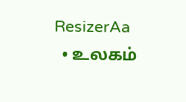ResizerAa
  • உலகம்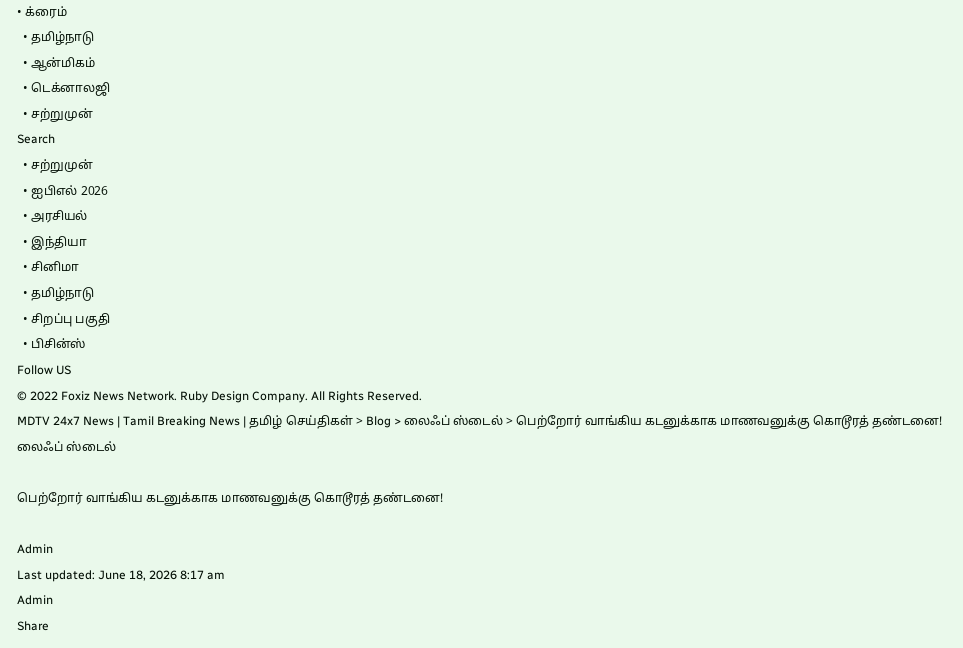• க்ரைம்
  • தமிழ்நாடு
  • ஆன்மிகம்
  • டெக்னாலஜி
  • சற்றுமுன்
Search
  • சற்றுமுன்
  • ஐபிஎல் 2026
  • அரசியல்
  • இந்தியா
  • சினிமா
  • தமிழ்நாடு
  • சிறப்பு பகுதி
  • பிசின்ஸ்
Follow US
© 2022 Foxiz News Network. Ruby Design Company. All Rights Reserved.
MDTV 24x7 News | Tamil Breaking News | தமிழ் செய்திகள் > Blog > லைஃப் ஸ்டைல் > பெற்றோர் வாங்கிய கடனுக்காக மாணவனுக்கு கொடூரத் தண்டனை!
லைஃப் ஸ்டைல்

பெற்றோர் வாங்கிய கடனுக்காக மாணவனுக்கு கொடூரத் தண்டனை!

Admin
Last updated: June 18, 2026 8:17 am
Admin
Share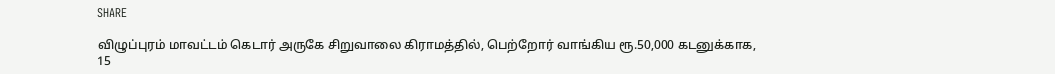SHARE

விழுப்புரம் மாவட்டம் கெடார் அருகே சிறுவாலை கிராமத்தில், பெற்றோர் வாங்கிய ரூ.50,000 கடனுக்காக, 15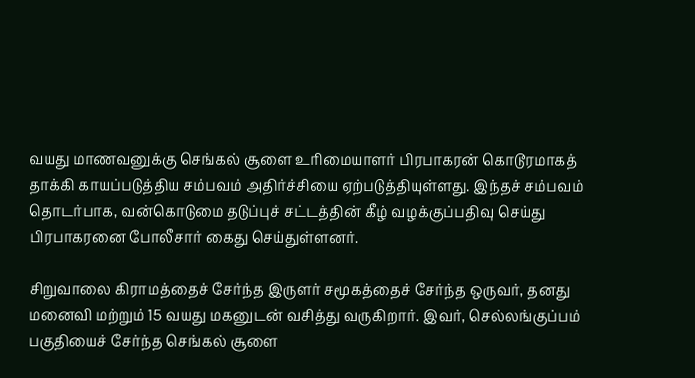வயது மாணவனுக்கு செங்கல் சூளை உரிமையாளர் பிரபாகரன் கொடூரமாகத் தாக்கி காயப்படுத்திய சம்பவம் அதிர்ச்சியை ஏற்படுத்தியுள்ளது. இந்தச் சம்பவம் தொடர்பாக, வன்கொடுமை தடுப்புச் சட்டத்தின் கீழ் வழக்குப்பதிவு செய்து பிரபாகரனை போலீசார் கைது செய்துள்ளனர்.

சிறுவாலை கிராமத்தைச் சேர்ந்த இருளர் சமூகத்தைச் சேர்ந்த ஒருவர், தனது மனைவி மற்றும் 15 வயது மகனுடன் வசித்து வருகிறார். இவர், செல்லங்குப்பம் பகுதியைச் சேர்ந்த செங்கல் சூளை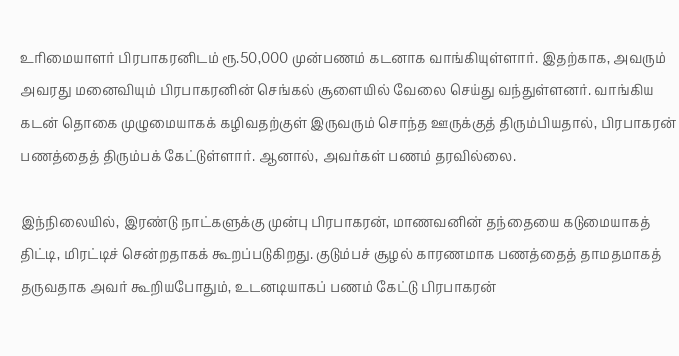உரிமையாளர் பிரபாகரனிடம் ரூ.50,000 முன்பணம் கடனாக வாங்கியுள்ளார். இதற்காக, அவரும் அவரது மனைவியும் பிரபாகரனின் செங்கல் சூளையில் வேலை செய்து வந்துள்ளனர். வாங்கிய கடன் தொகை முழுமையாகக் கழிவதற்குள் இருவரும் சொந்த ஊருக்குத் திரும்பியதால், பிரபாகரன் பணத்தைத் திரும்பக் கேட்டுள்ளார். ஆனால், அவர்கள் பணம் தரவில்லை.

இந்நிலையில், இரண்டு நாட்களுக்கு முன்பு பிரபாகரன், மாணவனின் தந்தையை கடுமையாகத் திட்டி, மிரட்டிச் சென்றதாகக் கூறப்படுகிறது. குடும்பச் சூழல் காரணமாக பணத்தைத் தாமதமாகத் தருவதாக அவர் கூறியபோதும், உடனடியாகப் பணம் கேட்டு பிரபாகரன்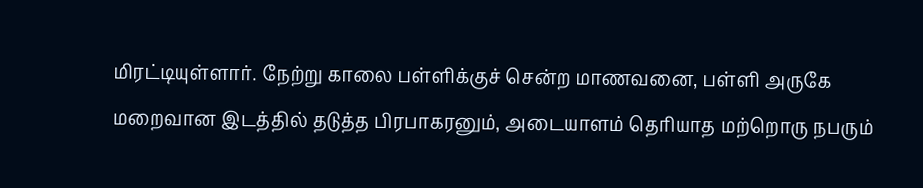மிரட்டியுள்ளார். நேற்று காலை பள்ளிக்குச் சென்ற மாணவனை, பள்ளி அருகே மறைவான இடத்தில் தடுத்த பிரபாகரனும், அடையாளம் தெரியாத மற்றொரு நபரும்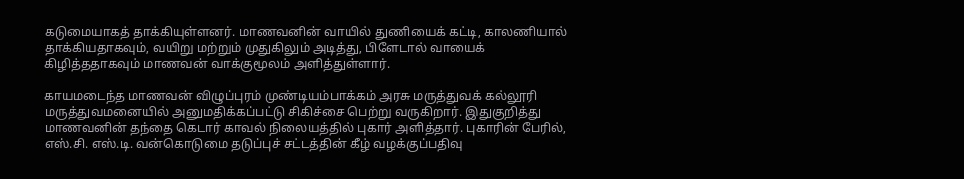கடுமையாகத் தாக்கியுள்ளனர். மாணவனின் வாயில் துணியைக் கட்டி, காலணியால் தாக்கியதாகவும், வயிறு மற்றும் முதுகிலும் அடித்து, பிளேடால் வாயைக் கிழித்ததாகவும் மாணவன் வாக்குமூலம் அளித்துள்ளார்.

காயமடைந்த மாணவன் விழுப்புரம் முண்டியம்பாக்கம் அரசு மருத்துவக் கல்லூரி மருத்துவமனையில் அனுமதிக்கப்பட்டு சிகிச்சை பெற்று வருகிறார். இதுகுறித்து மாணவனின் தந்தை கெடார் காவல் நிலையத்தில் புகார் அளித்தார். புகாரின் பேரில், எஸ்.சி. எஸ்.டி. வன்கொடுமை தடுப்புச் சட்டத்தின் கீழ் வழக்குப்பதிவு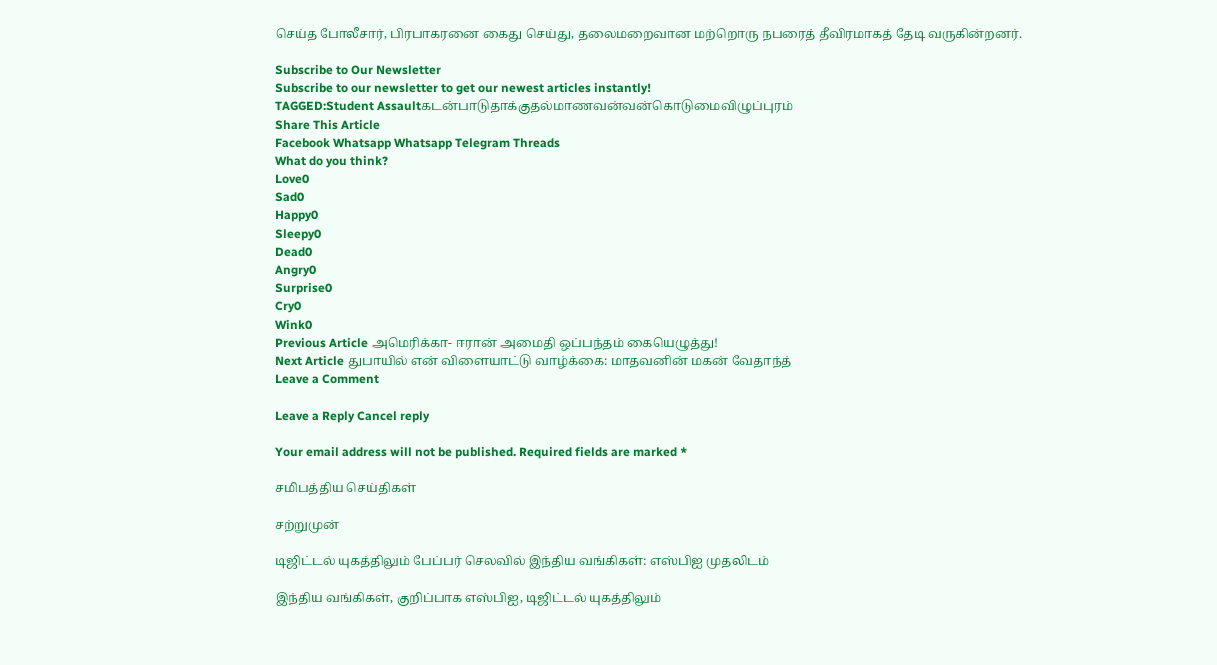செய்த போலீசார், பிரபாகரனை கைது செய்து, தலைமறைவான மற்றொரு நபரைத் தீவிரமாகத் தேடி வருகின்றனர்.

Subscribe to Our Newsletter
Subscribe to our newsletter to get our newest articles instantly!
TAGGED:Student Assaultகடன்பாடுதாக்குதல்மாணவன்வன்கொடுமைவிழுப்புரம்
Share This Article
Facebook Whatsapp Whatsapp Telegram Threads
What do you think?
Love0
Sad0
Happy0
Sleepy0
Dead0
Angry0
Surprise0
Cry0
Wink0
Previous Article அமெரிக்கா- ஈரான் அமைதி ஒப்பந்தம் கையெழுத்து!
Next Article துபாயில் என் விளையாட்டு வாழ்க்கை: மாதவனின் மகன் வேதாந்த்
Leave a Comment

Leave a Reply Cancel reply

Your email address will not be published. Required fields are marked *

சமிபத்திய செய்திகள்

சற்றுமுன்

டிஜிட்டல் யுகத்திலும் பேப்பர் செலவில் இந்திய வங்கிகள்: எஸ்பிஐ முதலிடம்

இந்திய வங்கிகள், குறிப்பாக எஸ்பிஐ, டிஜிட்டல் யுகத்திலும்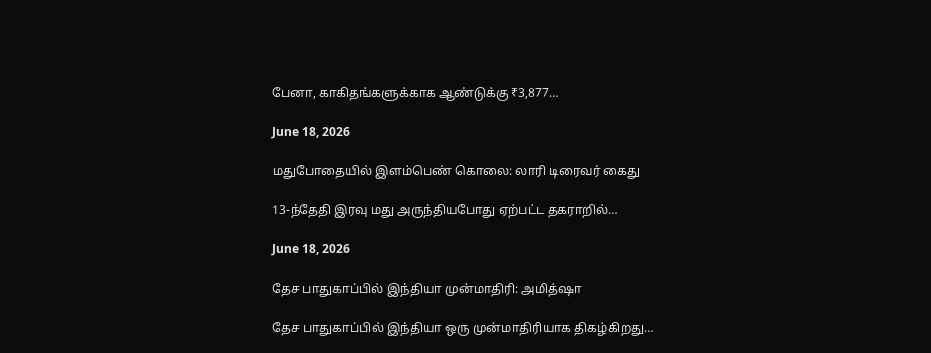பேனா, காகிதங்களுக்காக ஆண்டுக்கு ₹3,877…

June 18, 2026

மதுபோதையில் இளம்பெண் கொலை: லாரி டிரைவர் கைது

13-ந்தேதி இரவு மது அருந்தியபோது ஏற்பட்ட தகராறில்…

June 18, 2026

தேச பாதுகாப்பில் இந்தியா முன்மாதிரி: அமித்ஷா

தேச பாதுகாப்பில் இந்தியா ஒரு முன்மாதிரியாக திகழ்கிறது…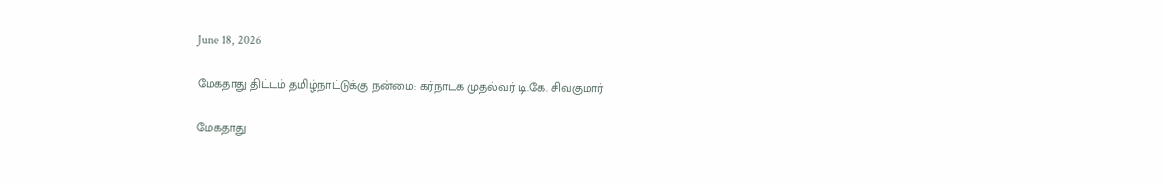June 18, 2026

மேகதாது திட்டம் தமிழ்நாட்டுக்கு நன்மை: கர்நாடக முதல்வர் டி.கே. சிவகுமார்

மேகதாது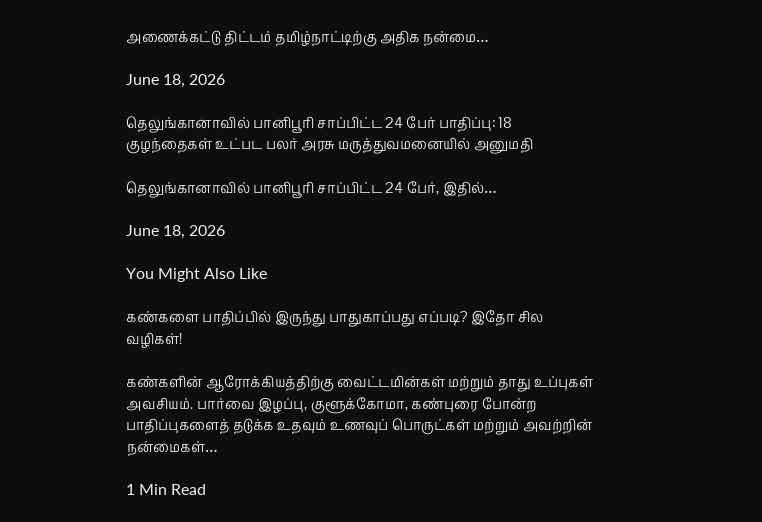அணைக்கட்டு திட்டம் தமிழ்நாட்டிற்கு அதிக நன்மை…

June 18, 2026

தெலுங்கானாவில் பானிபூரி சாப்பிட்ட 24 பேர் பாதிப்பு: 18 குழந்தைகள் உட்பட பலர் அரசு மருத்துவமனையில் அனுமதி

தெலுங்கானாவில் பானிபூரி சாப்பிட்ட 24 பேர், இதில்…

June 18, 2026

You Might Also Like

கண்களை பாதிப்பில் இருந்து பாதுகாப்பது எப்படி? இதோ சில வழிகள்!

கண்களின் ஆரோக்கியத்திற்கு வைட்டமின்கள் மற்றும் தாது உப்புகள் அவசியம். பார்வை இழப்பு, குளூக்கோமா, கண்புரை போன்ற பாதிப்புகளைத் தடுக்க உதவும் உணவுப் பொருட்கள் மற்றும் அவற்றின் நன்மைகள்…

1 Min Read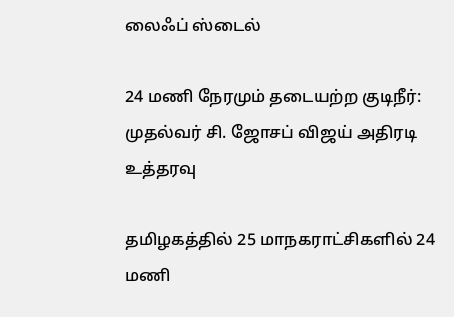லைஃப் ஸ்டைல்

24 மணி நேரமும் தடையற்ற குடிநீர்: முதல்வர் சி. ஜோசப் விஜய் அதிரடி உத்தரவு

தமிழகத்தில் 25 மாநகராட்சிகளில் 24 மணி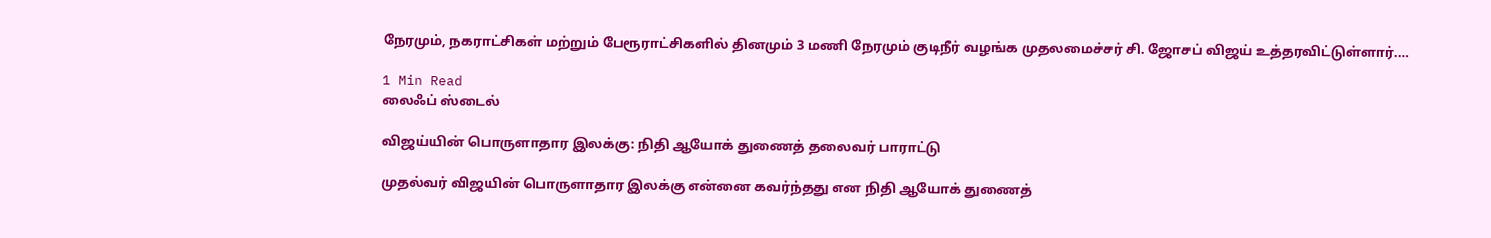நேரமும், நகராட்சிகள் மற்றும் பேரூராட்சிகளில் தினமும் 3 மணி நேரமும் குடிநீர் வழங்க முதலமைச்சர் சி. ஜோசப் விஜய் உத்தரவிட்டுள்ளார்.…

1 Min Read
லைஃப் ஸ்டைல்

விஜய்யின் பொருளாதார இலக்கு: நிதி ஆயோக் துணைத் தலைவர் பாராட்டு

முதல்வர் விஜயின் பொருளாதார இலக்கு என்னை கவர்ந்தது என நிதி ஆயோக் துணைத்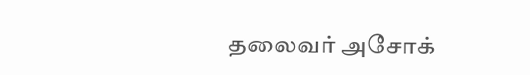தலைவர் அசோக்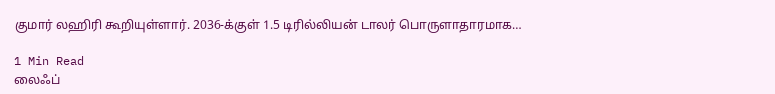குமார் லஹிரி கூறியுள்ளார். 2036-க்குள் 1.5 டிரில்லியன் டாலர் பொருளாதாரமாக…

1 Min Read
லைஃப்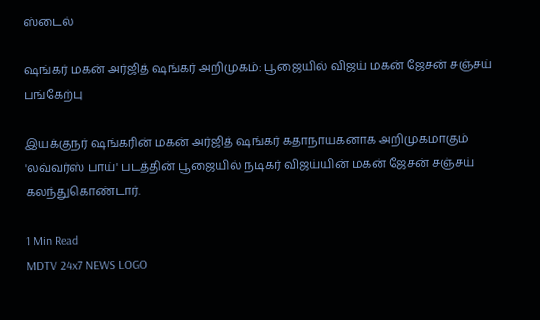ஸ்டைல்

ஷங்கர் மகன் அர்ஜித் ஷங்கர் அறிமுகம்: பூஜையில் விஜய் மகன் ஜேசன் சஞ்சய் பங்கேற்பு

இயக்குநர் ஷங்கரின் மகன் அர்ஜித் ஷங்கர் கதாநாயகனாக அறிமுகமாகும் 'லவ்வர்ஸ் பாய்' படத்தின் பூஜையில் நடிகர் விஜய்யின் மகன் ஜேசன் சஞ்சய் கலந்துகொண்டார்.

1 Min Read
MDTV 24x7 NEWS LOGO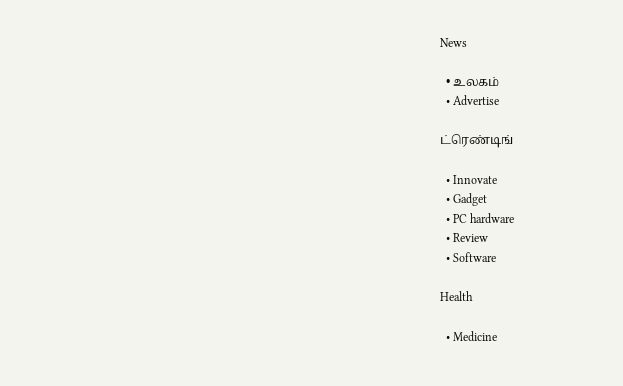News

  • உலகம்
  • Advertise

ட்ரெண்டிங்

  • Innovate
  • Gadget
  • PC hardware
  • Review
  • Software

Health

  • Medicine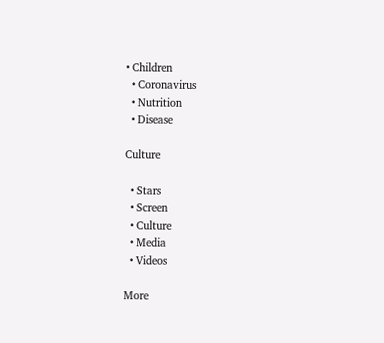• Children
  • Coronavirus
  • Nutrition
  • Disease

Culture

  • Stars
  • Screen
  • Culture
  • Media
  • Videos

More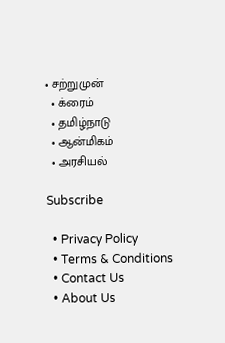• சற்றுமுன்
  • க்ரைம்
  • தமிழ்நாடு
  • ஆன்மிகம்
  • அரசியல்

Subscribe

  • Privacy Policy
  • Terms & Conditions
  • Contact Us
  • About Us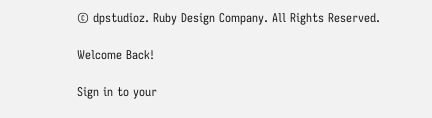© dpstudioz. Ruby Design Company. All Rights Reserved.

Welcome Back!

Sign in to your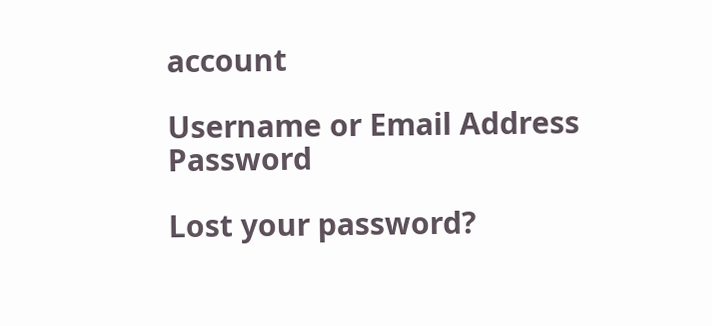account

Username or Email Address
Password

Lost your password?